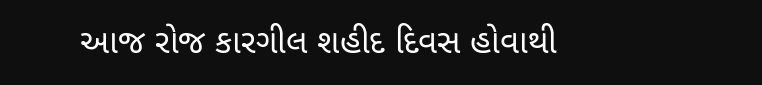આજ રોજ કારગીલ શહીદ દિવસ હોવાથી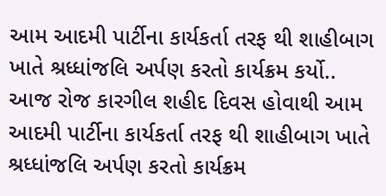આમ આદમી પાર્ટીના કાર્યકર્તા તરફ થી શાહીબાગ ખાતે શ્રધ્ધાંજલિ અર્પણ કરતો કાર્યક્રમ કર્યો..
આજ રોજ કારગીલ શહીદ દિવસ હોવાથી આમ આદમી પાર્ટીના કાર્યકર્તા તરફ થી શાહીબાગ ખાતે શ્રધ્ધાંજલિ અર્પણ કરતો કાર્યક્રમ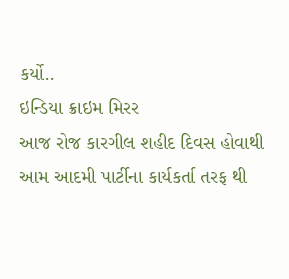કર્યો..
ઇન્ડિયા ક્રાઇમ મિરર
આજ રોજ કારગીલ શહીદ દિવસ હોવાથી આમ આદમી પાર્ટીના કાર્યકર્તા તરફ થી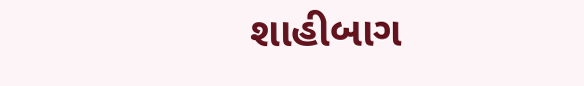શાહીબાગ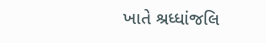ખાતે શ્રધ્ધાંજલિ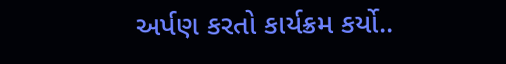અર્પણ કરતો કાર્યક્રમ કર્યો..